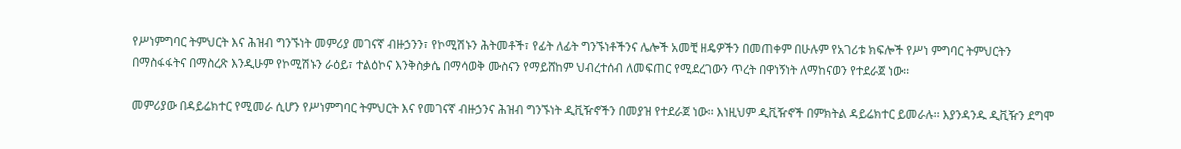የሥነምግባር ትምህርት እና ሕዝብ ግንኙነት መምሪያ መገናኛ ብዙኃንን፣ የኮሚሽኑን ሕትመቶች፣ የፊት ለፊት ግንኙነቶችንና ሌሎች አመቺ ዘዴዎችን በመጠቀም በሁሉም የአገሪቱ ክፍሎች የሥነ ምግባር ትምህርትን በማስፋፋትና በማስረጽ እንዲሁም የኮሚሽኑን ራዕይ፣ ተልዕኮና እንቅስቃሴ በማሳወቅ ሙስናን የማይሸከም ህብረተሰብ ለመፍጠር የሚደረገውን ጥረት በዋነኝነት ለማከናወን የተደራጀ ነው፡፡

መምሪያው በዳይሬክተር የሚመራ ሲሆን የሥነምግባር ትምህርት እና የመገናኛ ብዙኃንና ሕዝብ ግንኙነት ዲቪዥኖችን በመያዝ የተደራጀ ነው፡፡ እነዚህም ዲቪዥኖች በምክትል ዳይሬክተር ይመራሉ፡፡ እያንዳንዱ ዲቪዥን ደግሞ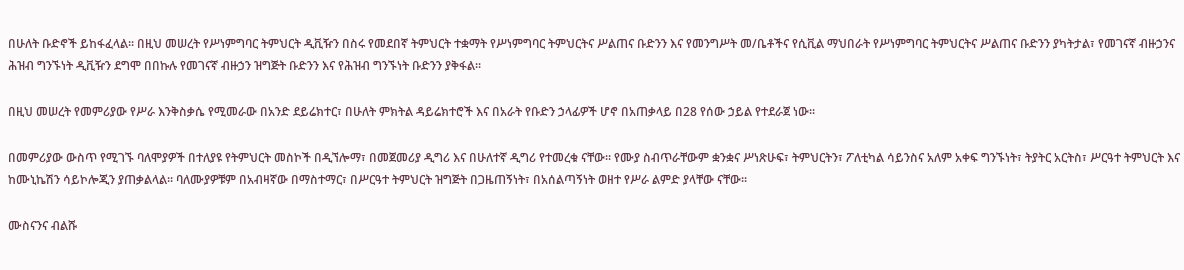በሁለት ቡድኖች ይከፋፈላል፡፡ በዚህ መሠረት የሥነምግባር ትምህርት ዲቪዥን በስሩ የመደበኛ ትምህርት ተቋማት የሥነምግባር ትምህርትና ሥልጠና ቡድንን እና የመንግሥት መ/ቤቶችና የሲቪል ማህበራት የሥነምግባር ትምህርትና ሥልጠና ቡድንን ያካትታል፣ የመገናኛ ብዙኃንና ሕዝብ ግንኙነት ዲቪዥን ደግሞ በበኩሉ የመገናኛ ብዙኃን ዝግጅት ቡድንን እና የሕዝብ ግንኙነት ቡድንን ያቅፋል፡፡

በዚህ መሠረት የመምሪያው የሥራ እንቅስቃሴ የሚመራው በአንድ ደይሬክተር፣ በሁለት ምክትል ዳይሬክተሮች እና በአራት የቡድን ኃላፊዎች ሆኖ በአጠቃላይ በ28 የሰው ኃይል የተደራጀ ነው፡፡

በመምሪያው ውስጥ የሚገኙ ባለሞያዎች በተለያዩ የትምህርት መስኮች በዲኘሎማ፣ በመጀመሪያ ዲግሪ እና በሁለተኛ ዲግሪ የተመረቁ ናቸው፡፡ የሙያ ስብጥራቸውም ቋንቋና ሥነጽሁፍ፣ ትምህርትን፣ ፖለቲካል ሳይንስና አለም አቀፍ ግንኙነት፣ ትያትር አርትስ፣ ሥርዓተ ትምህርት እና ከሙኒኬሽን ሳይኮሎጂን ያጠቃልላል፡፡ ባለሙያዎቹም በአብዛኛው በማስተማር፣ በሥርዓተ ትምህርት ዝግጅት በጋዜጠኝነት፣ በአሰልጣኝነት ወዘተ የሥራ ልምድ ያላቸው ናቸው፡፡

ሙስናንና ብልሹ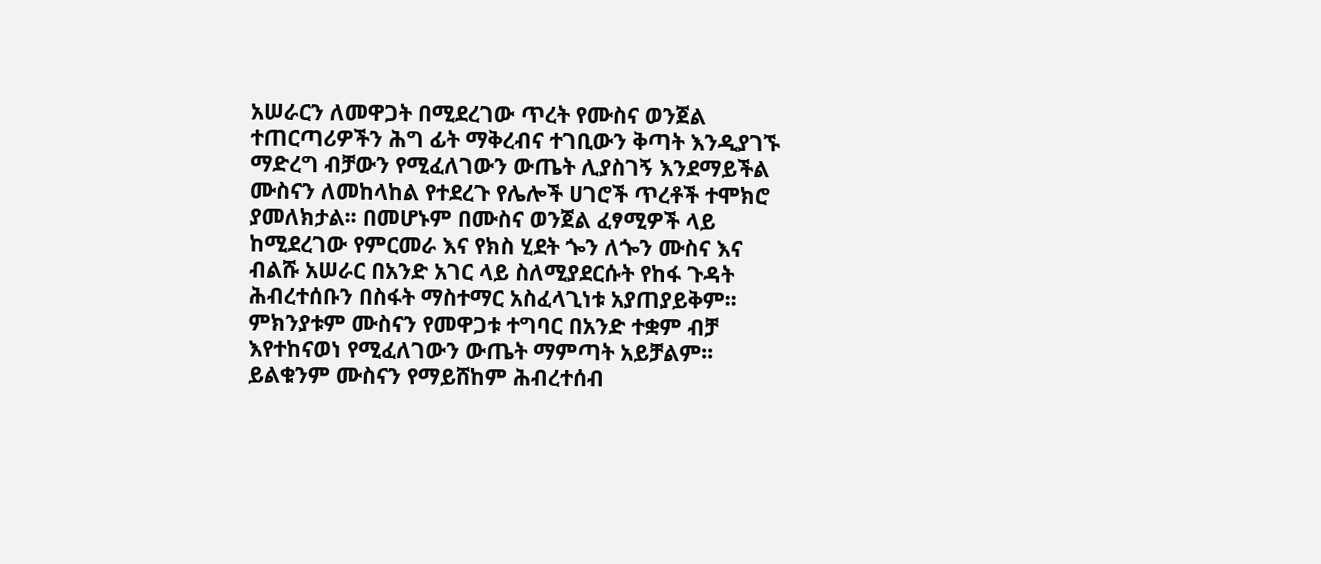አሠራርን ለመዋጋት በሚደረገው ጥረት የሙስና ወንጀል ተጠርጣሪዎችን ሕግ ፊት ማቅረብና ተገቢውን ቅጣት እንዲያገኙ ማድረግ ብቻውን የሚፈለገውን ውጤት ሊያስገኝ እንደማይችል ሙስናን ለመከላከል የተደረጉ የሌሎች ሀገሮች ጥረቶች ተሞክሮ ያመለክታል፡፡ በመሆኑም በሙስና ወንጀል ፈፃሚዎች ላይ ከሚደረገው የምርመራ እና የክስ ሂደት ጐን ለጐን ሙስና እና ብልሹ አሠራር በአንድ አገር ላይ ስለሚያደርሱት የከፋ ጉዳት ሕብረተሰቡን በስፋት ማስተማር አስፈላጊነቱ አያጠያይቅም፡፡ ምክንያቱም ሙስናን የመዋጋቱ ተግባር በአንድ ተቋም ብቻ እየተከናወነ የሚፈለገውን ውጤት ማምጣት አይቻልም፡፡ ይልቁንም ሙስናን የማይሸከም ሕብረተሰብ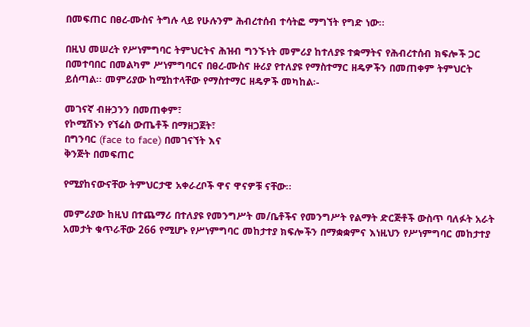በመፍጠር በፀረ-ሙስና ትግሉ ላይ የሁሉንም ሕብረተሰብ ተሳትፎ ማግኘት የግድ ነው፡፡

በዚህ መሠረት የሥነምግባር ትምህርትና ሕዝብ ግንኙነት መምሪያ ከተለያዩ ተቋማትና የሕብረተሰብ ክፍሎች ጋር በመተባበር በመልካም ሥነምግባርና በፀረ-ሙስና ዙሪያ የተለያዩ የማስተማር ዘዴዎችን በመጠቀም ትምህርት ይሰጣል፡፡ መምሪያው ከሚከተላቸው የማስተማር ዘዴዎች መካከል፡-

መገናኛ ብዙኃንን በመጠቀም፣
የኮሚሽኑን የኘሬስ ውጤቶች በማዘጋጀት፣
በግንባር (face to face) በመገናኘት እና
ቅንጅት በመፍጠር

የሚያከናውናቸው ትምህርታዊ አቀራረቦች ዋና ዋናዎቹ ናቸው፡፡

መምሪያው ከዚህ በተጨማሪ በተለያዩ የመንግሥት መ/ቤቶችና የመንግሥት የልማት ድርጅቶች ውስጥ ባለፉት አራት አመታት ቁጥራቸው 266 የሚሆኑ የሥነምግባር መከታተያ ክፍሎችን በማቋቋምና እነዚህን የሥነምግባር መከታተያ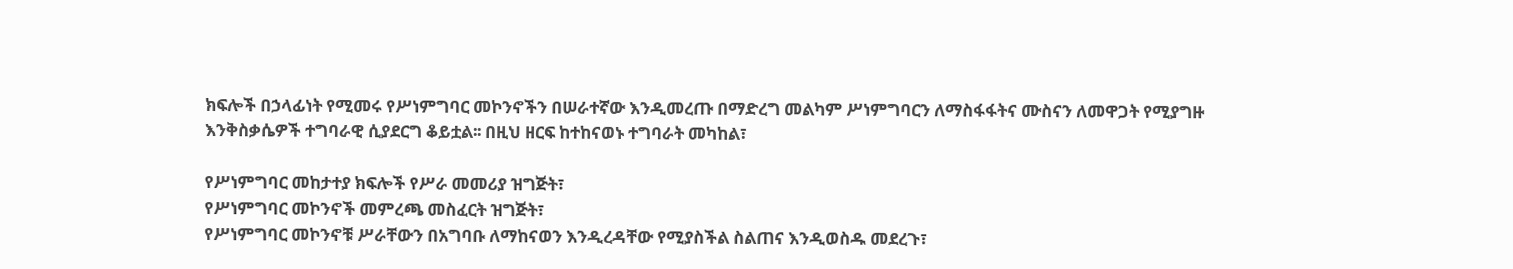ክፍሎች በኃላፊነት የሚመሩ የሥነምግባር መኮንኖችን በሠራተኛው እንዲመረጡ በማድረግ መልካም ሥነምግባርን ለማስፋፋትና ሙስናን ለመዋጋት የሚያግዙ እንቅስቃሴዎች ተግባራዊ ሲያደርግ ቆይቷል፡፡ በዚህ ዘርፍ ከተከናወኑ ተግባራት መካከል፣

የሥነምግባር መከታተያ ክፍሎች የሥራ መመሪያ ዝግጅት፣
የሥነምግባር መኮንኖች መምረጫ መስፈርት ዝግጅት፣
የሥነምግባር መኮንኖቹ ሥራቸውን በአግባቡ ለማከናወን እንዲረዳቸው የሚያስችል ስልጠና እንዲወስዱ መደረጉ፣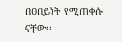በዐበይነት የሚጠቀሱ ናቸው፡፡